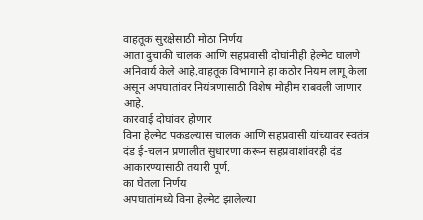वाहतूक सुरक्षेसाठी मोठा निर्णय
आता दुचाकी चालक आणि सहप्रवासी दोघांनीही हेल्मेट घालणे अनिवार्य केले आहे.वाहतूक विभागाने हा कठोर नियम लागू केला असून अपघातांवर नियंत्रणासाठी विशेष मोहीम राबवली जाणार आहे.
कारवाई दोघांवर होणार
विना हेल्मेट पकडल्यास चालक आणि सहप्रवासी यांच्यावर स्वतंत्र दंड ई-चलन प्रणालीत सुधारणा करून सहप्रवाशांवरही दंड आकारण्यासाठी तयारी पूर्ण.
का घेतला निर्णय
अपघातांमध्ये विना हेल्मेट झालेल्या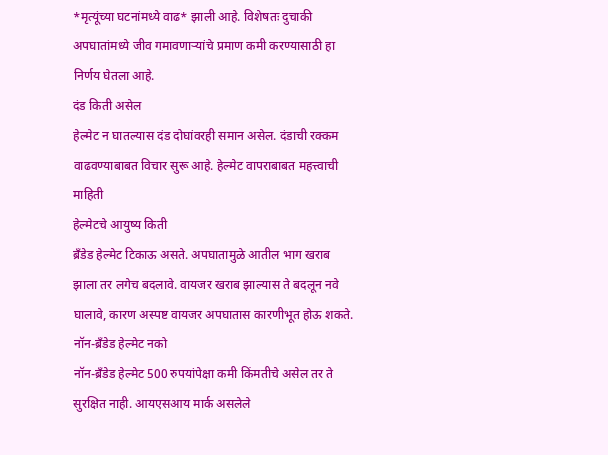*मृत्यूंच्या घटनांमध्ये वाढ* झाली आहे. विशेषतः दुचाकी अपघातांमध्ये जीव गमावणाऱ्यांचे प्रमाण कमी करण्यासाठी हा निर्णय घेतला आहे.
दंड किती असेल
हेल्मेट न घातल्यास दंड दोघांवरही समान असेल. दंडाची रक्कम वाढवण्याबाबत विचार सुरू आहे. हेल्मेट वापराबाबत महत्त्वाची माहिती
हेल्मेटचे आयुष्य किती
ब्रँडेड हेल्मेट टिकाऊ असते. अपघातामुळे आतील भाग खराब झाला तर लगेच बदलावे. वायजर खराब झाल्यास ते बदलून नवे घालावे, कारण अस्पष्ट वायजर अपघातास कारणीभूत होऊ शकते.
नॉन-ब्रँडेड हेल्मेट नको
नॉन-ब्रँडेड हेल्मेट 500 रुपयांपेक्षा कमी किंमतीचे असेल तर ते सुरक्षित नाही. आयएसआय मार्क असलेले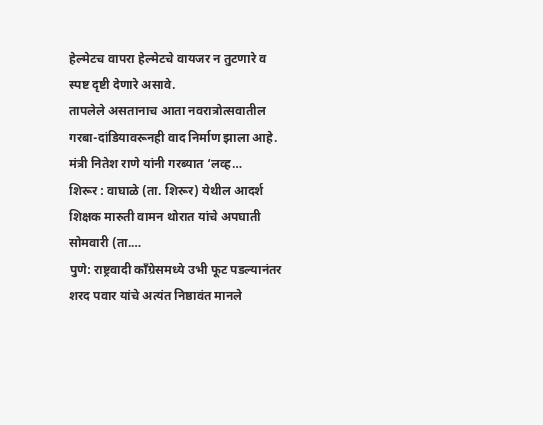हेल्मेटच वापरा हेल्मेटचे वायजर न तुटणारे व स्पष्ट दृष्टी देणारे असावे.
तापलेले असतानाच आता नवरात्रोत्सवातील गरबा-दांडियावरूनही वाद निर्माण झाला आहे. मंत्री नितेश राणे यांनी गरब्यात ‘लव्ह…
शिरूर : वाघाळे (ता. शिरूर) येथील आदर्श शिक्षक मारुती वामन थोरात यांचे अपघाती सोमवारी (ता.…
पुणे: राष्ट्रवादी काँग्रेसमध्ये उभी फूट पडल्यानंतर शरद पवार यांचे अत्यंत निष्ठावंत मानले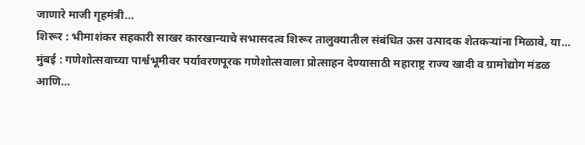जाणारे माजी गृहमंत्री…
शिरूर : भीमाशंकर सहकारी साखर कारखान्याचे सभासदत्व शिरूर तालुक्यातील संबंधित ऊस उत्पादक शेतकऱ्यांना मिळावे, या…
मुंबई : गणेशोत्सवाच्या पार्श्वभूमीवर पर्यावरणपूरक गणेशोत्सवाला प्रोत्साहन देण्यासाठी महाराष्ट्र राज्य खादी व ग्रामोद्योग मंडळ आणि…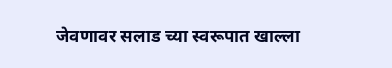जेवणावर सलाड च्या स्वरूपात खाल्ला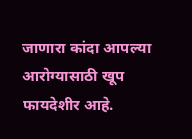जाणारा कांदा आपल्या आरोग्यासाठी खूप फायदेशीर आहे.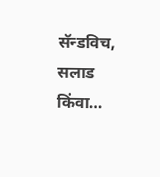सॅन्डविच, सलाड किंवा…